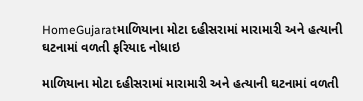HomeGujaratમાળિયાના મોટા દહીસરામાં મારામારી અને હત્યાની ઘટનામાં વળતી ફરિયાદ નોધાઇ

માળિયાના મોટા દહીસરામાં મારામારી અને હત્યાની ઘટનામાં વળતી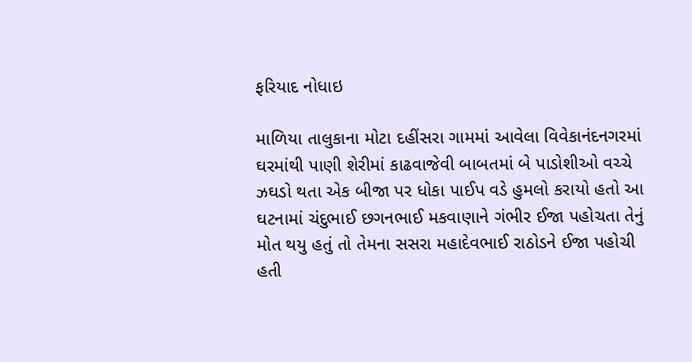ફરિયાદ નોધાઇ

માળિયા તાલુકાના મોટા દહીંસરા ગામમાં આવેલા વિવેકાનંદનગરમાં ઘરમાંથી પાણી શેરીમાં કાઢવાજેવી બાબતમાં બે પાડોશીઓ વચ્ચે ઝઘડો થતા એક બીજા પર ધોકા પાઈપ વડે હુમલો કરાયો હતો આ ઘટનામાં ચંદુભાઈ છગનભાઈ મકવાણાને ગંભીર ઈજા પહોચતા તેનું મોત થયુ હતું તો તેમના સસરા મહાદેવભાઈ રાઠોડને ઈજા પહોચી હતી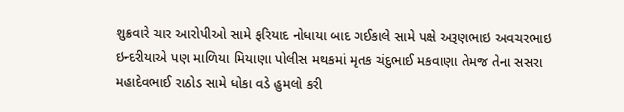શુક્રવારે ચાર આરોપીઓ સામે ફરિયાદ નોધાયા બાદ ગઈકાલે સામે પક્ષે અરૂણભાઇ અવચરભાઇ ઇન્દરીયાએ પણ માળિયા મિયાણા પોલીસ મથકમાં મૃતક ચંદુભાઈ મકવાણા તેમજ તેના સસરા મહાદેવભાઈ રાઠોડ સામે ધોકા વડે હુમલો કરી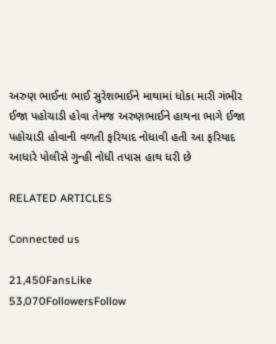અરુણ ભાઈના ભાઈ સુરેશભાઈને માથામાં ધોકા મારી ગંભીર ઈજા પહોચાડી હોવા તેમજ અરુણભાઈને હાથના ભાગે ઈજા પહોચાડી હોવાની વળતી ફરિયાદ નોધાવી હતી આ ફરિયાદ આધારે પોલીસે ગુન્હી નોધી તપાસ હાથ ધરી છે

RELATED ARTICLES

Connected us

21,450FansLike
53,070FollowersFollow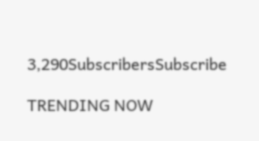3,290SubscribersSubscribe

TRENDING NOW